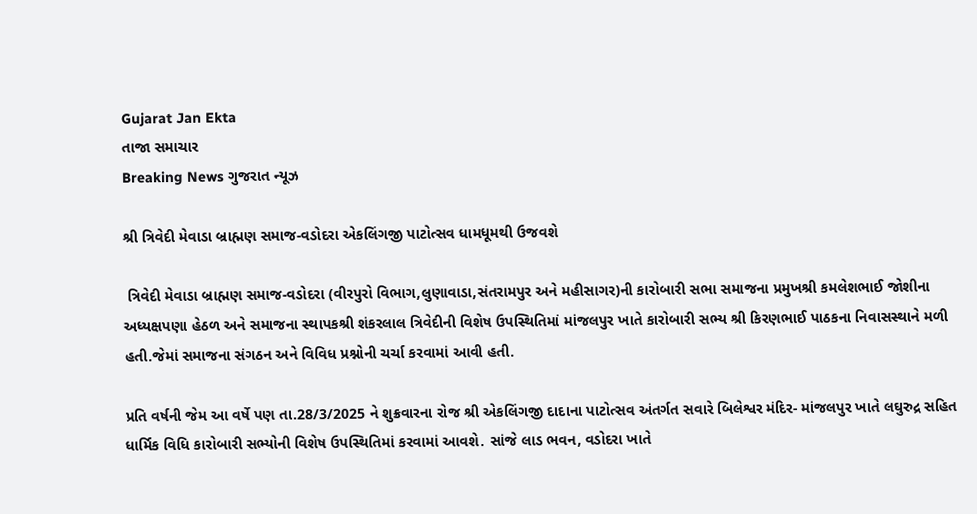Gujarat Jan Ekta
તાજા સમાચાર
Breaking News ગુજરાત ન્યૂઝ

શ્રી ત્રિવેદી મેવાડા બ્રાહ્મણ સમાજ-વડોદરા એકલિંગજી પાટોત્સવ ધામધૂમથી ઉજવશે

 ત્રિવેદી મેવાડા બ્રાહ્મણ સમાજ-વડોદરા (વીરપુરો વિભાગ,લુણાવાડા,સંતરામપુર અને મહીસાગર)ની કારોબારી સભા સમાજના પ્રમુખશ્રી કમલેશભાઈ જોશીના અધ્યક્ષપણા હેઠળ અને સમાજના સ્થાપકશ્રી શંકરલાલ ત્રિવેદીની વિશેષ ઉપસ્થિતિમાં માંજલપુર ખાતે કારોબારી સભ્ય શ્રી કિરણભાઈ પાઠકના નિવાસસ્થાને મળી હતી.જેમાં સમાજના સંગઠન અને વિવિધ પ્રશ્નોની ચર્ચા કરવામાં આવી હતી.

પ્રતિ વર્ષની જેમ આ વર્ષે પણ તા.28/3/2025 ને શુક્રવારના રોજ શ્રી એકલિંગજી દાદાના પાટોત્સવ અંતર્ગત સવારે બિલેશ્વર મંદિર- માંજલપુર ખાતે લઘુરુદ્ર સહિત ધાર્મિક વિધિ કારોબારી સભ્યોની વિશેષ ઉપસ્થિતિમાં કરવામાં આવશે. સાંજે લાડ ભવન, વડોદરા ખાતે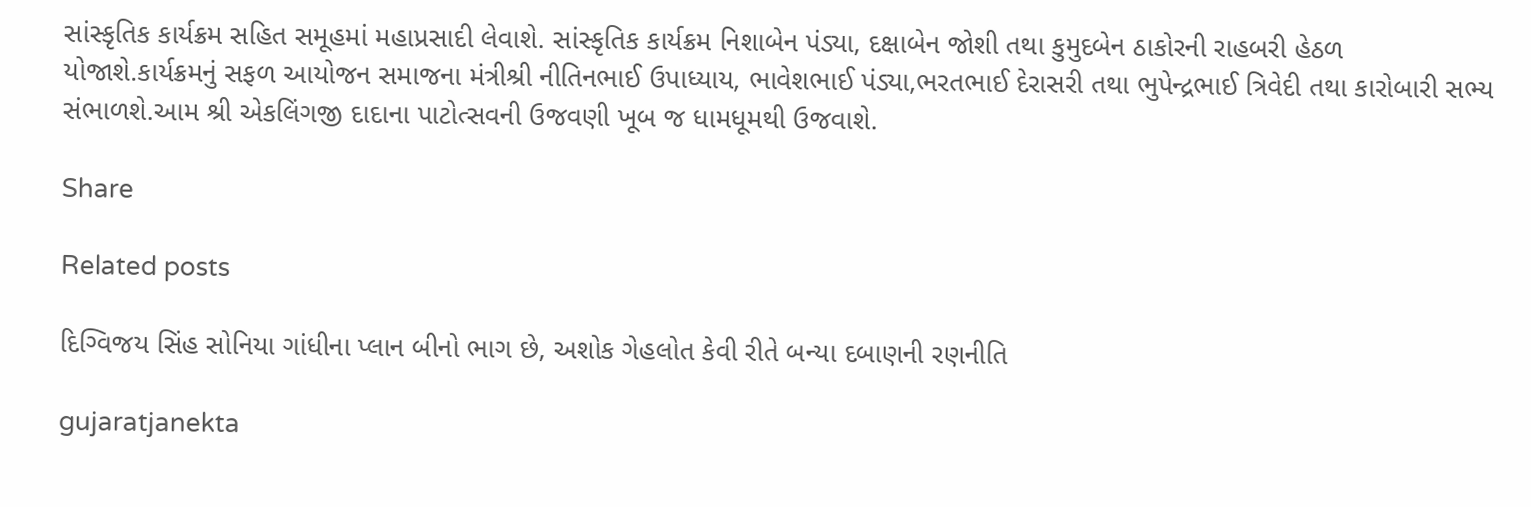સાંસ્કૃતિક કાર્યક્રમ સહિત સમૂહમાં મહાપ્રસાદી લેવાશે. સાંસ્કૃતિક કાર્યક્રમ નિશાબેન પંડ્યા, દક્ષાબેન જોશી તથા કુમુદબેન ઠાકોરની રાહબરી હેઠળ યોજાશે.કાર્યક્રમનું સફળ આયોજન સમાજના મંત્રીશ્રી નીતિનભાઈ ઉપાધ્યાય, ભાવેશભાઈ પંડ્યા,ભરતભાઈ દેરાસરી તથા ભુપેન્દ્રભાઈ ત્રિવેદી તથા કારોબારી સભ્ય સંભાળશે.આમ શ્રી એકલિંગજી દાદાના પાટોત્સવની ઉજવણી ખૂબ જ ધામધૂમથી ઉજવાશે.

Share

Related posts

દિગ્વિજય સિંહ સોનિયા ગાંધીના પ્લાન બીનો ભાગ છે, અશોક ગેહલોત કેવી રીતે બન્યા દબાણની રણનીતિ

gujaratjanekta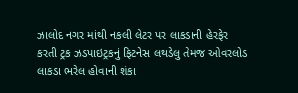ઝાલોદ નગર માંથી નકલી લેટર પર લાકડાની હેરફેર કરતી ટ્રક ઝડપાઇટ્રકનું ફિટનેસ લથડેલુ તેમજ ઓવરલોડ લાકડા ભરેલ હોવાની શંકા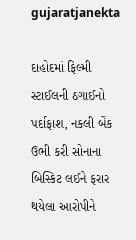gujaratjanekta

દાહોદમાં ફિલ્મી સ્ટાઈલની ઠગાઈનો પર્દાફાશ, નકલી બેંક ઉભી કરી સોનાના બિસ્કિટ લઈને ફરાર થયેલા આરોપીને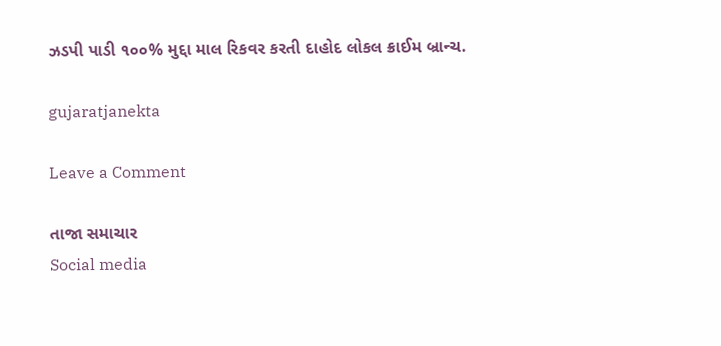ઝડપી પાડી ૧૦૦% મુદ્દા માલ રિકવર કરતી દાહોદ લોકલ ક્રાઈમ બ્રાન્ચ.

gujaratjanekta

Leave a Comment

તાજા સમાચાર
Social media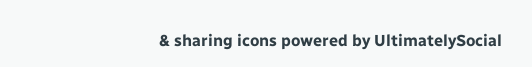& sharing icons powered by UltimatelySocial